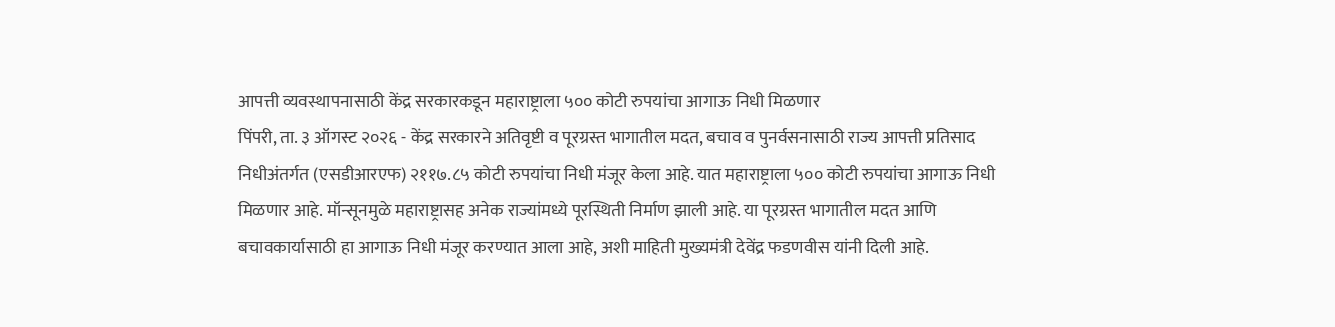आपत्ती व्यवस्थापनासाठी केंद्र सरकारकडून महाराष्ट्राला ५०० कोटी रुपयांचा आगाऊ निधी मिळणार
पिंपरी, ता. ३ ऑगस्ट २०२६ - केंद्र सरकारने अतिवृष्टी व पूरग्रस्त भागातील मदत, बचाव व पुनर्वसनासाठी राज्य आपत्ती प्रतिसाद निधीअंतर्गत (एसडीआरएफ) २११७.८५ कोटी रुपयांचा निधी मंजूर केला आहे. यात महाराष्ट्राला ५०० कोटी रुपयांचा आगाऊ निधी मिळणार आहे. मॉन्सूनमुळे महाराष्ट्रासह अनेक राज्यांमध्ये पूरस्थिती निर्माण झाली आहे. या पूरग्रस्त भागातील मदत आणि बचावकार्यासाठी हा आगाऊ निधी मंजूर करण्यात आला आहे, अशी माहिती मुख्यमंत्री देवेंद्र फडणवीस यांनी दिली आहे.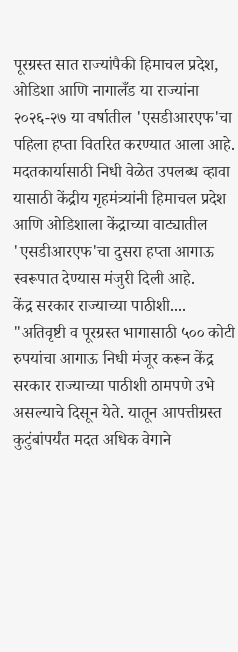पूरग्रस्त सात राज्यांपैकी हिमाचल प्रदेश, ओडिशा आणि नागालँड या राज्यांना २०२६-२७ या वर्षातील 'एसडीआरएफ'चा पहिला हप्ता वितरित करण्यात आला आहे. मदतकार्यासाठी निधी वेळेत उपलब्ध व्हावा यासाठी केंद्रीय गृहमंत्र्यांनी हिमाचल प्रदेश आणि ओडिशाला केंद्राच्या वाट्यातील 'एसडीआरएफ'चा दुसरा हप्ता आगाऊ स्वरूपात देण्यास मंजुरी दिली आहे.
केंद्र सरकार राज्याच्या पाठीशी....
"अतिवृष्टी व पूरग्रस्त भागासाठी ५०० कोटी रुपयांचा आगाऊ निधी मंजूर करून केंद्र सरकार राज्याच्या पाठीशी ठामपणे उभे असल्याचे दिसून येते. यातून आपत्तीग्रस्त कुटुंबांपर्यंत मदत अधिक वेगाने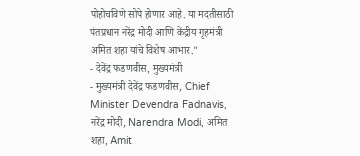पोहोचविणे सोपे होणार आहे. या मदतीसाठी पंतप्रधान नरेंद्र मोदी आणि केंद्रीय गृहमंत्री अमित शहा यांचे विशेष आभार."
- देवेंद्र फडणवीस, मुख्यमंत्री
- मुख्यमंत्री देवेंद्र फडणवीस, Chief Minister Devendra Fadnavis, नरेंद्र मोदी, Narendra Modi, अमित शहा, Amit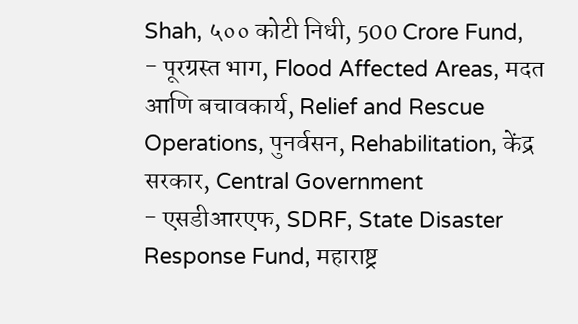Shah, ५०० कोटी निधी, 500 Crore Fund,
- पूरग्रस्त भाग, Flood Affected Areas, मदत आणि बचावकार्य, Relief and Rescue Operations, पुनर्वसन, Rehabilitation, केंद्र सरकार, Central Government
- एसडीआरएफ, SDRF, State Disaster Response Fund, महाराष्ट्र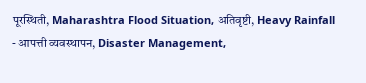पूरस्थिती, Maharashtra Flood Situation, अतिवृष्टी, Heavy Rainfall
- आपत्ती व्यवस्थापन, Disaster Management,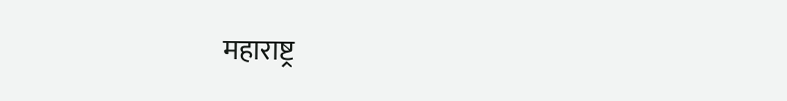महाराष्ट्र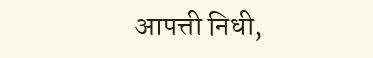आपत्ती निधी,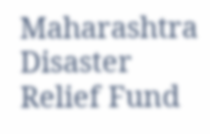Maharashtra Disaster Relief Fund